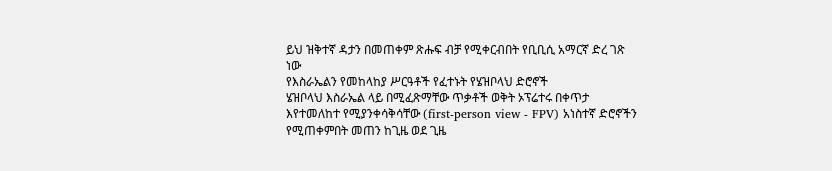ይህ ዝቅተኛ ዳታን በመጠቀም ጽሑፍ ብቻ የሚቀርብበት የቢቢሲ አማርኛ ድረ ገጽ ነው
የእስራኤልን የመከላከያ ሥርዓቶች የፈተኑት የሄዝቦላህ ድሮኖች
ሄዝቦላህ እስራኤል ላይ በሚፈጽማቸው ጥቃቶች ወቅት ኦፕሬተሩ በቀጥታ እየተመለከተ የሚያንቀሳቅሳቸው (first-person view - FPV) አነስተኛ ድሮኖችን የሚጠቀምበት መጠን ከጊዜ ወደ ጊዜ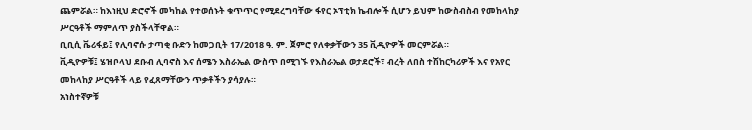ጨምሯል። ከእነዚህ ድሮኖች መካከል የተወሰኑት ቁጥጥር የሚደረግባቸው ፋየር ኦፕቲክ ኬብሎች ሲሆን ይህም ከውስብስብ የመከላከያ ሥርዓቶች ማምለጥ ያስችላቸዋል።
ቢቢሲ ቬሪፋይ፤ የሊባኖሱ ታጣቂ ቡድን ከመጋቢት 17/2018 ዓ. ም. ጀምሮ የለቀቃቸውን 35 ቪዲዮዎች መርምሯል።
ቪዲዮዎቹ፤ ሄዝቦላህ ደቡብ ሊባኖስ እና ሰሜን እስራኤል ውስጥ በሚገኙ የእስራኤል ወታደሮች፣ ብረት ለበስ ተሽከርካሪዎች እና የአየር መከላከያ ሥርዓቶች ላይ የፈጸማቸውን ጥቃቶችን ያሳያሉ።
አነስተኛዎቹ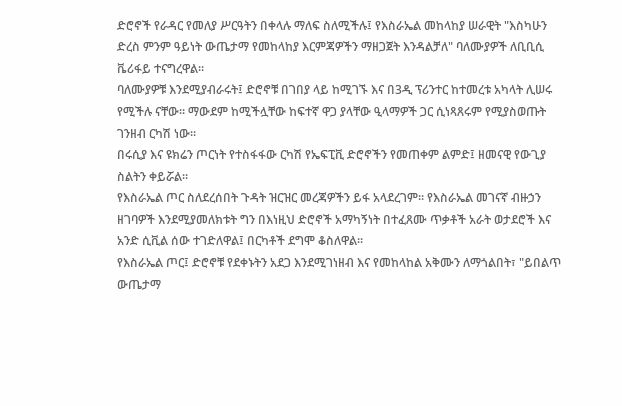ድሮኖች የራዳር የመለያ ሥርዓትን በቀላሉ ማለፍ ስለሚችሉ፤ የእስራኤል መከላከያ ሠራዊት "እስካሁን ድረስ ምንም ዓይነት ውጤታማ የመከላከያ እርምጃዎችን ማዘጋጀት እንዳልቻለ" ባለሙያዎች ለቢቢሲ ቬሪፋይ ተናግረዋል።
ባለሙያዎቹ እንደሚያብራሩት፤ ድሮኖቹ በገበያ ላይ ከሚገኙ እና በ3ዲ ፕሪንተር ከተመረቱ አካላት ሊሠሩ የሚችሉ ናቸው። ማውደም ከሚችሏቸው ከፍተኛ ዋጋ ያላቸው ዒላማዎች ጋር ሲነጻጸሩም የሚያስወጡት ገንዘብ ርካሽ ነው።
በሩሲያ እና ዩክሬን ጦርነት የተስፋፋው ርካሽ የኤፍፒቪ ድሮኖችን የመጠቀም ልምድ፤ ዘመናዊ የውጊያ ስልትን ቀይሯል።
የእስራኤል ጦር ስለደረሰበት ጉዳት ዝርዝር መረጃዎችን ይፋ አላደረገም። የእስራኤል መገናኛ ብዙኃን ዘገባዎች እንደሚያመለክቱት ግን በእነዚህ ድሮኖች አማካኝነት በተፈጸሙ ጥቃቶች አራት ወታደሮች እና አንድ ሲቪል ሰው ተገድለዋል፤ በርካቶች ደግሞ ቆስለዋል።
የእስራኤል ጦር፤ ድሮኖቹ የደቀኑትን አደጋ እንደሚገነዘብ እና የመከላከል አቅሙን ለማጎልበት፣ "ይበልጥ ውጤታማ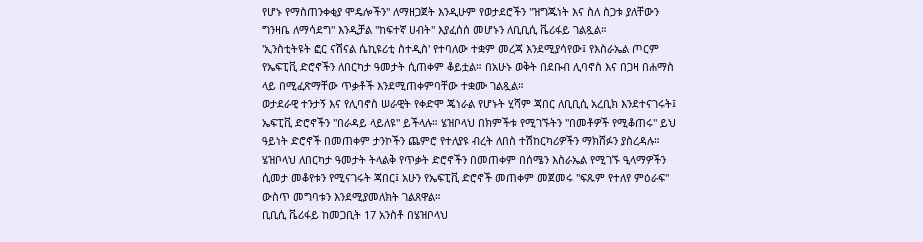የሆኑ የማስጠንቀቂያ ሞዴሎችን" ለማዘጋጀት እንዲሁም የወታደሮችን "ዝግጁነት እና ስለ ስጋቱ ያለቸውን ግንዛቤ ለማሳደግ" እንዲቻል "ከፍተኛ ሀብት" እያፈሰሰ መሆኑን ለቢቢሲ ቬሪፋይ ገልጿል።
'ኢንስቲትዩት ፎር ናሽናል ሴኪዩሪቲ ስተዲስ' የተባለው ተቋም መረጃ እንደሚያሳየው፤ የእስራኤል ጦርም የኤፍፒቪ ድሮኖችን ለበርካታ ዓመታት ሲጠቀም ቆይቷል። በአሁኑ ወቅት በደቡብ ሊባኖስ እና በጋዛ በሐማስ ላይ በሚፈጽማቸው ጥቃቶች እንደሚጠቀምባቸው ተቋሙ ገልጿል።
ወታደራዊ ተንታኝ እና የሊባኖስ ሠራዊት የቀድሞ ጄነራል የሆኑት ሂሻም ጃበር ለቢቢሲ አረቢክ እንደተናገሩት፤ ኤፍፒቪ ድሮኖችን "በራዳይ ላይለዩ" ይችላሉ። ሄዝቦላህ በክምችቱ የሚገኙትን "በመቶዎች የሚቆጠሩ" ይህ ዓይነት ድሮኖች በመጠቀም ታንኮችን ጨምሮ የተለያዩ ብረት ለበስ ተሽከርካሪዎችን ማክሸፉን ያስረዳሉ።
ሄዝቦላህ ለበርካታ ዓመታት ትላልቅ የጥቃት ድሮኖችን በመጠቀም በሰሜን እስራኤል የሚገኙ ዒላማዎችን ሲመታ መቆየቱን የሚናገሩት ጃበር፤ አሁን የኤፍፒቪ ድሮኖች መጠቀም መጀመሩ "ፍጹም የተለየ ምዕራፍ" ውስጥ መግባቱን እንደሚያመለክት ገልጸዋል።
ቢቢሲ ቬሪፋይ ከመጋቢት 17 አንስቶ በሄዝቦላህ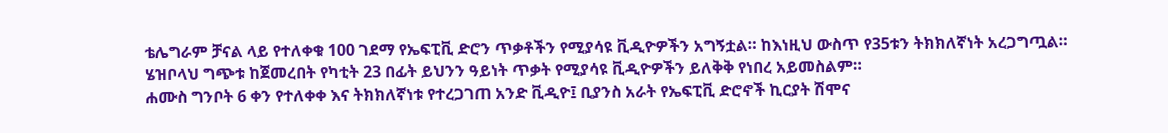ቴሌግራም ቻናል ላይ የተለቀቁ 100 ገደማ የኤፍፒቪ ድሮን ጥቃቶችን የሚያሳዩ ቪዲዮዎችን አግኝቷል። ከእነዚህ ውስጥ የ35ቱን ትክክለኛነት አረጋግጧል።
ሄዝቦላህ ግጭቱ ከጀመረበት የካቲት 23 በፊት ይህንን ዓይነት ጥቃት የሚያሳዩ ቪዲዮዎችን ይለቅቅ የነበረ አይመስልም።
ሐሙስ ግንቦት 6 ቀን የተለቀቀ እና ትክክለኛነቱ የተረጋገጠ አንድ ቪዲዮ፤ ቢያንስ አራት የኤፍፒቪ ድሮኖች ኪርያት ሽሞና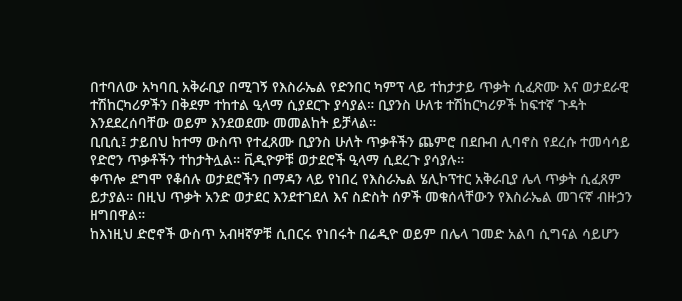በተባለው አካባቢ አቅራቢያ በሚገኝ የእስራኤል የድንበር ካምፕ ላይ ተከታታይ ጥቃት ሲፈጽሙ እና ወታደራዊ ተሽከርካሪዎችን በቅደም ተከተል ዒላማ ሲያደርጉ ያሳያል። ቢያንስ ሁለቱ ተሽከርካሪዎች ከፍተኛ ጉዳት እንደደረሰባቸው ወይም እንደወደሙ መመልከት ይቻላል።
ቢቢሲ፤ ታይበህ ከተማ ውስጥ የተፈጸሙ ቢያንስ ሁለት ጥቃቶችን ጨምሮ በደቡብ ሊባኖስ የደረሱ ተመሳሳይ የድሮን ጥቃቶችን ተከታትሏል። ቪዲዮዎቹ ወታደሮች ዒላማ ሲደረጉ ያሳያሉ።
ቀጥሎ ደግሞ የቆሰሉ ወታደሮችን በማዳን ላይ የነበረ የእስራኤል ሄሊኮፕተር አቅራቢያ ሌላ ጥቃት ሲፈጸም ይታያል። በዚህ ጥቃት አንድ ወታደር እንደተገደለ እና ስድስት ሰዎች መቁሰላቸውን የእስራኤል መገናኛ ብዙኃን ዘግበዋል።
ከእነዚህ ድሮኖች ውስጥ አብዛኛዎቹ ሲበርሩ የነበሩት በሬዲዮ ወይም በሌላ ገመድ አልባ ሲግናል ሳይሆን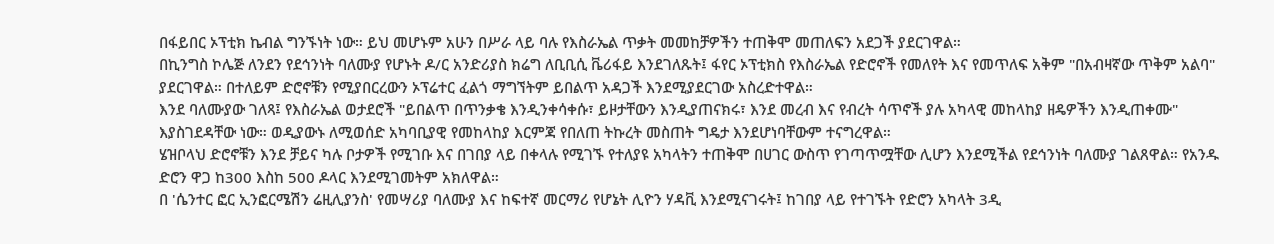በፋይበር ኦፕቲክ ኬብል ግንኙነት ነው። ይህ መሆኑም አሁን በሥራ ላይ ባሉ የእስራኤል ጥቃት መመከቻዎችን ተጠቅሞ መጠለፍን አደጋች ያደርገዋል።
በኪንግስ ኮሌጅ ለንደን የደኅንነት ባለሙያ የሆኑት ዶ/ር አንድሪያስ ክሬግ ለቢቢሲ ቬሪፋይ እንደገለጹት፤ ፋየር ኦፕቲክስ የእስራኤል የድሮኖች የመለየት እና የመጥለፍ አቅም "በአብዛኛው ጥቅም አልባ" ያደርገዋል። በተለይም ድሮኖቹን የሚያበርረውን ኦፕሬተር ፈልጎ ማግኘትም ይበልጥ አዳጋች እንደሚያደርገው አስረድተዋል።
እንደ ባለሙያው ገለጻ፤ የእስራኤል ወታደሮች "ይበልጥ በጥንቃቄ እንዲንቀሳቀሱ፣ ይዞታቸውን እንዲያጠናክሩ፣ እንደ መረብ እና የብረት ሳጥኖች ያሉ አካላዊ መከላከያ ዘዴዎችን እንዲጠቀሙ" እያስገደዳቸው ነው። ወዲያውኑ ለሚወሰድ አካባቢያዊ የመከላከያ እርምጃ የበለጠ ትኩረት መስጠት ግዴታ እንደሆነባቸውም ተናግረዋል።
ሄዝቦላህ ድሮኖቹን እንደ ቻይና ካሉ ቦታዎች የሚገቡ እና በገበያ ላይ በቀላሉ የሚገኙ የተለያዩ አካላትን ተጠቅሞ በሀገር ውስጥ የገጣጥሟቸው ሊሆን እንደሚችል የደኅንነት ባለሙያ ገልጸዋል። የአንዱ ድሮን ዋጋ ከ300 እስከ 500 ዶላር እንደሚገመትም አክለዋል።
በ 'ሴንተር ፎር ኢንፎርሜሽን ሬዚሊያንስ' የመሣሪያ ባለሙያ እና ከፍተኛ መርማሪ የሆኔት ሊዮን ሃዳቪ እንደሚናገሩት፤ ከገበያ ላይ የተገኙት የድሮን አካላት 3ዲ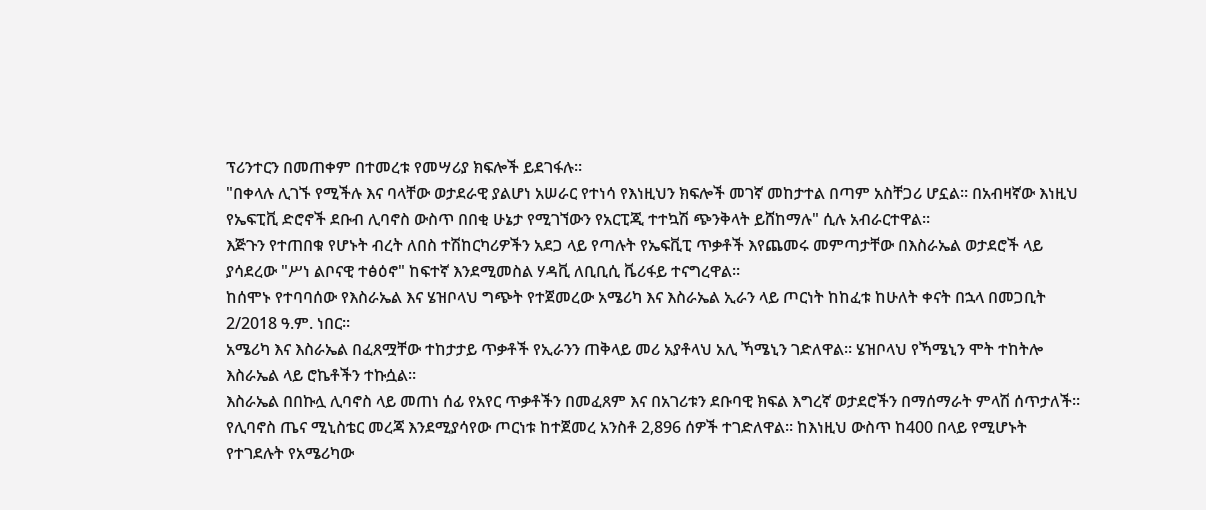ፕሪንተርን በመጠቀም በተመረቱ የመሣሪያ ክፍሎች ይደገፋሉ።
"በቀላሉ ሊገኙ የሚችሉ እና ባላቸው ወታደራዊ ያልሆነ አሠራር የተነሳ የእነዚህን ክፍሎች መገኛ መከታተል በጣም አስቸጋሪ ሆኗል። በአብዛኛው እነዚህ የኤፍፒቪ ድሮኖች ደቡብ ሊባኖስ ውስጥ በበቂ ሁኔታ የሚገኘውን የአርፒጂ ተተኳሽ ጭንቅላት ይሸከማሉ" ሲሉ አብራርተዋል።
እጅጉን የተጠበቁ የሆኑት ብረት ለበስ ተሽከርካሪዎችን አደጋ ላይ የጣሉት የኤፍቪፒ ጥቃቶች እየጨመሩ መምጣታቸው በእስራኤል ወታደሮች ላይ ያሳደረው "ሥነ ልቦናዊ ተፅዕኖ" ከፍተኛ እንደሚመስል ሃዳቪ ለቢቢሲ ቬሪፋይ ተናግረዋል።
ከሰሞኑ የተባባሰው የእስራኤል እና ሄዝቦላህ ግጭት የተጀመረው አሜሪካ እና እስራኤል ኢራን ላይ ጦርነት ከከፈቱ ከሁለት ቀናት በኋላ በመጋቢት 2/2018 ዓ.ም. ነበር።
አሜሪካ እና እስራኤል በፈጸሟቸው ተከታታይ ጥቃቶች የኢራንን ጠቅላይ መሪ አያቶላህ አሊ ኻሜኒን ገድለዋል። ሄዝቦላህ የኻሜኒን ሞት ተከትሎ እስራኤል ላይ ሮኬቶችን ተኩሷል።
እስራኤል በበኩሏ ሊባኖስ ላይ መጠነ ሰፊ የአየር ጥቃቶችን በመፈጸም እና በአገሪቱን ደቡባዊ ክፍል እግረኛ ወታደሮችን በማሰማራት ምላሽ ሰጥታለች።
የሊባኖስ ጤና ሚኒስቴር መረጃ እንደሚያሳየው ጦርነቱ ከተጀመረ አንስቶ 2,896 ሰዎች ተገድለዋል። ከእነዚህ ውስጥ ከ400 በላይ የሚሆኑት የተገደሉት የአሜሪካው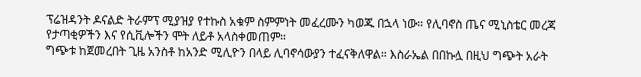ፕሬዝዳንት ዶናልድ ትራምፕ ሚያዝያ የተኩስ አቁም ስምምነት መፈረሙን ካወጁ በኋላ ነው። የሊባኖስ ጤና ሚኒስቴር መረጃ የታጣቂዎችን እና የሲቪሎችን ሞት ለይቶ አላስቀመጠም።
ግጭቱ ከጀመረበት ጊዜ አንስቶ ከአንድ ሚሊዮን በላይ ሊባኖሳውያን ተፈናቅለዋል። እስራኤል በበኩሏ በዚህ ግጭት አራት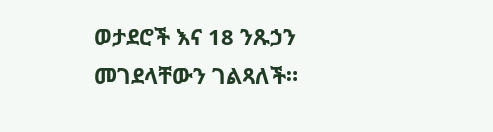ወታደሮች እና 18 ንጹኃን መገደላቸውን ገልጻለች።